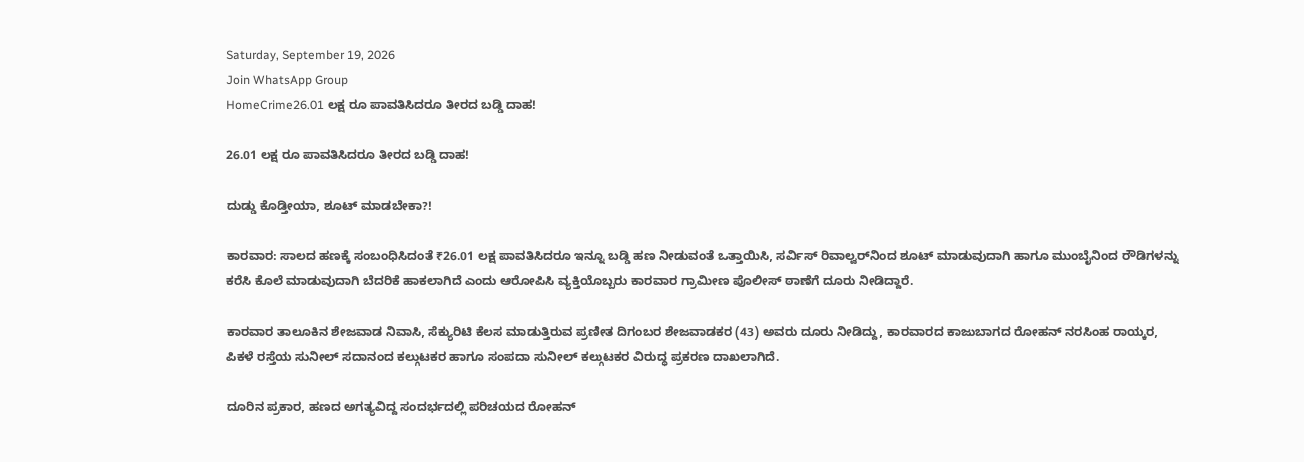Saturday, September 19, 2026
Join WhatsApp Group
HomeCrime26.01 ಲಕ್ಷ ರೂ ಪಾವತಿಸಿದರೂ ತೀರದ ಬಡ್ಡಿ ದಾಹ!

26.01 ಲಕ್ಷ ರೂ ಪಾವತಿಸಿದರೂ ತೀರದ ಬಡ್ಡಿ ದಾಹ!

ದುಡ್ಡು ಕೊಡ್ತೀಯಾ, ಶೂಟ್ ಮಾಡಬೇಕಾ?!

ಕಾರವಾರ: ಸಾಲದ ಹಣಕ್ಕೆ ಸಂಬಂಧಿಸಿದಂತೆ ₹26.01 ಲಕ್ಷ ಪಾವತಿಸಿದರೂ ಇನ್ನೂ ಬಡ್ಡಿ ಹಣ ನೀಡುವಂತೆ ಒತ್ತಾಯಿಸಿ, ಸರ್ವಿಸ್ ರಿವಾಲ್ವರ್‌ನಿಂದ ಶೂಟ್ ಮಾಡುವುದಾಗಿ ಹಾಗೂ ಮುಂಬೈನಿಂದ ರೌಡಿಗಳನ್ನು ಕರೆಸಿ ಕೊಲೆ ಮಾಡುವುದಾಗಿ ಬೆದರಿಕೆ ಹಾಕಲಾಗಿದೆ ಎಂದು ಆರೋಪಿಸಿ ವ್ಯಕ್ತಿಯೊಬ್ಬರು ಕಾರವಾರ ಗ್ರಾಮೀಣ ಪೊಲೀಸ್ ಠಾಣೆಗೆ ದೂರು ನೀಡಿದ್ದಾರೆ.

ಕಾರವಾರ ತಾಲೂಕಿನ ಶೇಜವಾಡ ನಿವಾಸಿ, ಸೆಕ್ಯುರಿಟಿ ಕೆಲಸ ಮಾಡುತ್ತಿರುವ ಪ್ರಣೀತ ದಿಗಂಬರ ಶೇಜವಾಡಕರ (43) ಅವರು ದೂರು ನೀಡಿದ್ದು, ಕಾರವಾರದ ಕಾಜುಬಾಗದ ರೋಹನ್ ನರಸಿಂಹ ರಾಯ್ಕರ, ಪಿಕಳೆ ರಸ್ತೆಯ ಸುನೀಲ್ ಸದಾನಂದ ಕಲ್ಗುಟಕರ ಹಾಗೂ ಸಂಪದಾ ಸುನೀಲ್ ಕಲ್ಗುಟಕರ ವಿರುದ್ಧ ಪ್ರಕರಣ ದಾಖಲಾಗಿದೆ.

ದೂರಿನ ಪ್ರಕಾರ, ಹಣದ ಅಗತ್ಯವಿದ್ದ ಸಂದರ್ಭದಲ್ಲಿ ಪರಿಚಯದ ರೋಹನ್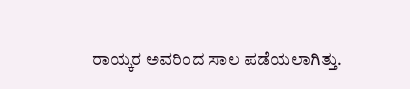ರಾಯ್ಕರ ಅವರಿಂದ ಸಾಲ ಪಡೆಯಲಾಗಿತ್ತು.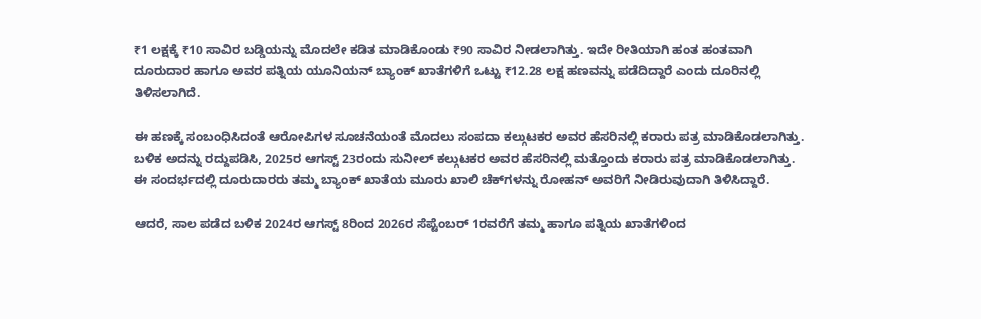₹1 ಲಕ್ಷಕ್ಕೆ ₹10 ಸಾವಿರ ಬಡ್ಡಿಯನ್ನು ಮೊದಲೇ ಕಡಿತ ಮಾಡಿಕೊಂಡು ₹90 ಸಾವಿರ ನೀಡಲಾಗಿತ್ತು. ಇದೇ ರೀತಿಯಾಗಿ ಹಂತ ಹಂತವಾಗಿ ದೂರುದಾರ ಹಾಗೂ ಅವರ ಪತ್ನಿಯ ಯೂನಿಯನ್ ಬ್ಯಾಂಕ್ ಖಾತೆಗಳಿಗೆ ಒಟ್ಟು ₹12.28 ಲಕ್ಷ ಹಣವನ್ನು ಪಡೆದಿದ್ದಾರೆ ಎಂದು ದೂರಿನಲ್ಲಿ ತಿಳಿಸಲಾಗಿದೆ.

ಈ ಹಣಕ್ಕೆ ಸಂಬಂಧಿಸಿದಂತೆ ಆರೋಪಿಗಳ ಸೂಚನೆಯಂತೆ ಮೊದಲು ಸಂಪದಾ ಕಲ್ಗುಟಕರ ಅವರ ಹೆಸರಿನಲ್ಲಿ ಕರಾರು ಪತ್ರ ಮಾಡಿಕೊಡಲಾಗಿತ್ತು. ಬಳಿಕ ಅದನ್ನು ರದ್ದುಪಡಿಸಿ, 2025ರ ಆಗಸ್ಟ್ 23ರಂದು ಸುನೀಲ್ ಕಲ್ಗುಟಕರ ಅವರ ಹೆಸರಿನಲ್ಲಿ ಮತ್ತೊಂದು ಕರಾರು ಪತ್ರ ಮಾಡಿಕೊಡಲಾಗಿತ್ತು. ಈ ಸಂದರ್ಭದಲ್ಲಿ ದೂರುದಾರರು ತಮ್ಮ ಬ್ಯಾಂಕ್ ಖಾತೆಯ ಮೂರು ಖಾಲಿ ಚೆಕ್‌ಗಳನ್ನು ರೋಹನ್ ಅವರಿಗೆ ನೀಡಿರುವುದಾಗಿ ತಿಳಿಸಿದ್ದಾರೆ.

ಆದರೆ, ಸಾಲ ಪಡೆದ ಬಳಿಕ 2024ರ ಆಗಸ್ಟ್ 8ರಿಂದ 2026ರ ಸೆಪ್ಟೆಂಬರ್ 1ರವರೆಗೆ ತಮ್ಮ ಹಾಗೂ ಪತ್ನಿಯ ಖಾತೆಗಳಿಂದ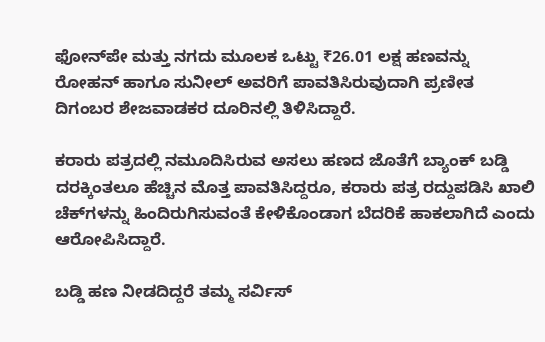ಫೋನ್‌ಪೇ ಮತ್ತು ನಗದು ಮೂಲಕ ಒಟ್ಟು ₹26.01 ಲಕ್ಷ ಹಣವನ್ನು ರೋಹನ್ ಹಾಗೂ ಸುನೀಲ್ ಅವರಿಗೆ ಪಾವತಿಸಿರುವುದಾಗಿ ಪ್ರಣೀತ ದಿಗಂಬರ ಶೇಜವಾಡಕರ ದೂರಿನಲ್ಲಿ ತಿಳಿಸಿದ್ದಾರೆ.

ಕರಾರು ಪತ್ರದಲ್ಲಿ ನಮೂದಿಸಿರುವ ಅಸಲು ಹಣದ ಜೊತೆಗೆ ಬ್ಯಾಂಕ್ ಬಡ್ಡಿ ದರಕ್ಕಿಂತಲೂ ಹೆಚ್ಚಿನ ಮೊತ್ತ ಪಾವತಿಸಿದ್ದರೂ, ಕರಾರು ಪತ್ರ ರದ್ದುಪಡಿಸಿ ಖಾಲಿ ಚೆಕ್‌ಗಳನ್ನು ಹಿಂದಿರುಗಿಸುವಂತೆ ಕೇಳಿಕೊಂಡಾಗ ಬೆದರಿಕೆ ಹಾಕಲಾಗಿದೆ ಎಂದು ಆರೋಪಿಸಿದ್ದಾರೆ.

ಬಡ್ಡಿ ಹಣ ನೀಡದಿದ್ದರೆ ತಮ್ಮ ಸರ್ವಿಸ್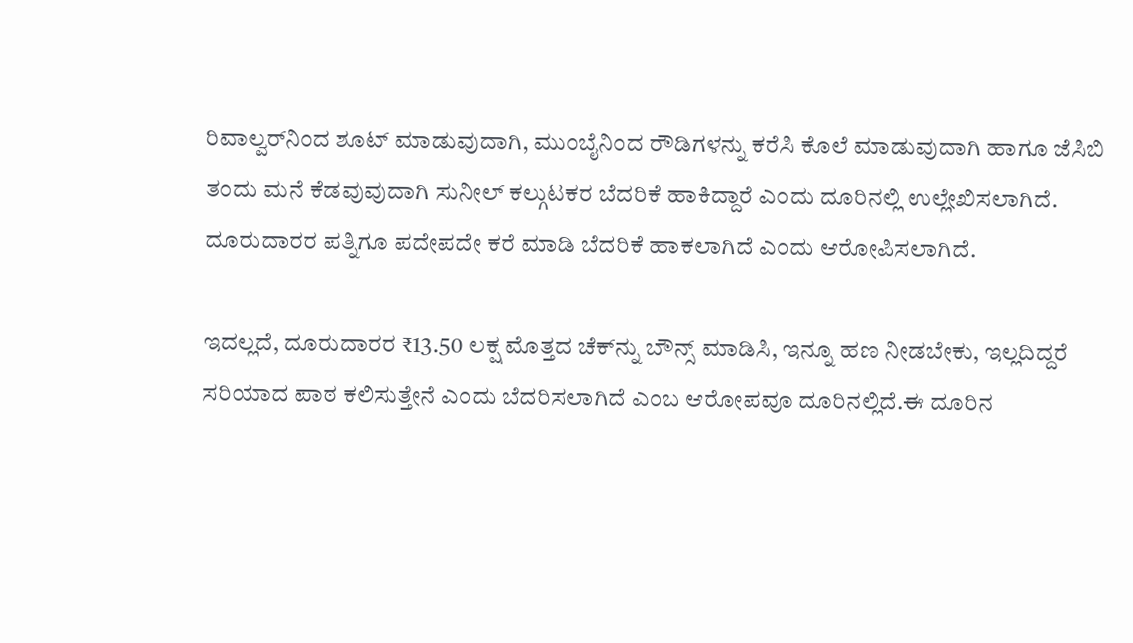ರಿವಾಲ್ವರ್‌ನಿಂದ ಶೂಟ್ ಮಾಡುವುದಾಗಿ, ಮುಂಬೈನಿಂದ ರೌಡಿಗಳನ್ನು ಕರೆಸಿ ಕೊಲೆ ಮಾಡುವುದಾಗಿ ಹಾಗೂ ಜೆಸಿಬಿ ತಂದು ಮನೆ ಕೆಡವುವುದಾಗಿ ಸುನೀಲ್ ಕಲ್ಗುಟಕರ ಬೆದರಿಕೆ ಹಾಕಿದ್ದಾರೆ ಎಂದು ದೂರಿನಲ್ಲಿ ಉಲ್ಲೇಖಿಸಲಾಗಿದೆ. ದೂರುದಾರರ ಪತ್ನಿಗೂ ಪದೇಪದೇ ಕರೆ ಮಾಡಿ ಬೆದರಿಕೆ ಹಾಕಲಾಗಿದೆ ಎಂದು ಆರೋಪಿಸಲಾಗಿದೆ.

ಇದಲ್ಲದೆ, ದೂರುದಾರರ ₹13.50 ಲಕ್ಷ ಮೊತ್ತದ ಚೆಕ್‌ನ್ನು ಬೌನ್ಸ್ ಮಾಡಿಸಿ, ಇನ್ನೂ ಹಣ ನೀಡಬೇಕು, ಇಲ್ಲದಿದ್ದರೆ ಸರಿಯಾದ ಪಾಠ ಕಲಿಸುತ್ತೇನೆ ಎಂದು ಬೆದರಿಸಲಾಗಿದೆ ಎಂಬ ಆರೋಪವೂ ದೂರಿನಲ್ಲಿದೆ.ಈ ದೂರಿನ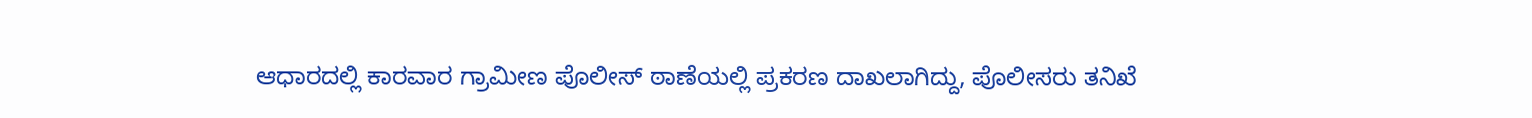ಆಧಾರದಲ್ಲಿ ಕಾರವಾರ ಗ್ರಾಮೀಣ ಪೊಲೀಸ್ ಠಾಣೆಯಲ್ಲಿ ಪ್ರಕರಣ ದಾಖಲಾಗಿದ್ದು, ಪೊಲೀಸರು ತನಿಖೆ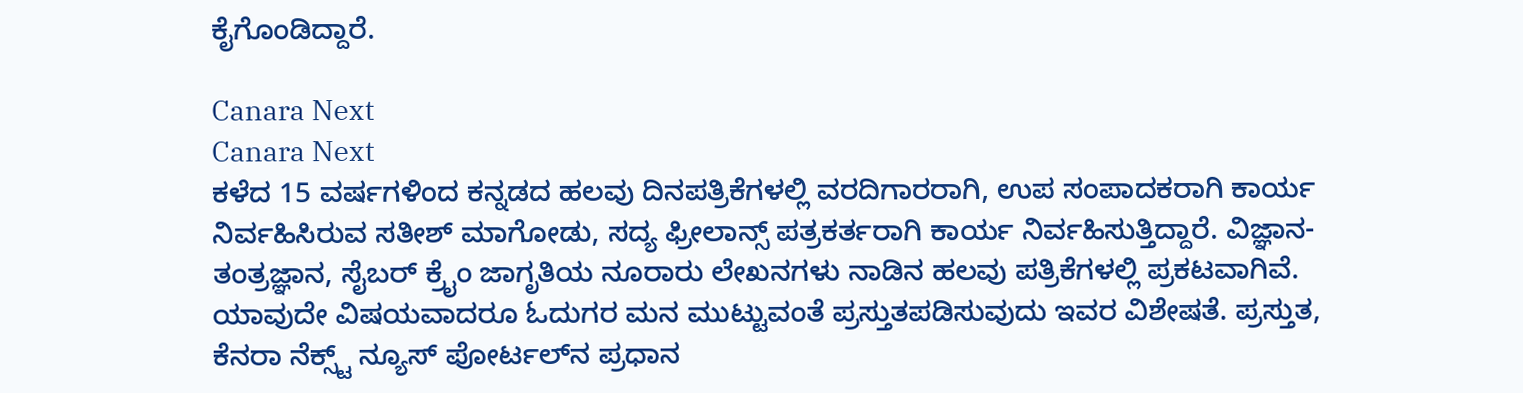ಕೈಗೊಂಡಿದ್ದಾರೆ.

Canara Next
Canara Next
ಕಳೆದ 15 ವರ್ಷಗಳಿಂದ ಕನ್ನಡದ ಹಲವು ದಿನಪತ್ರಿಕೆಗಳಲ್ಲಿ ವರದಿಗಾರರಾಗಿ, ಉಪ ಸಂಪಾದಕರಾಗಿ ಕಾರ್ಯ ನಿರ್ವಹಿಸಿರುವ ಸತೀಶ್‌ ಮಾಗೋಡು, ಸದ್ಯ ಫ್ರೀಲಾನ್ಸ್‌ ಪತ್ರಕರ್ತರಾಗಿ ಕಾರ್ಯ ನಿರ್ವಹಿಸುತ್ತಿದ್ದಾರೆ. ವಿಜ್ಞಾನ-ತಂತ್ರಜ್ಞಾನ, ಸೈಬರ್‌ ಕ್ರೈಂ ಜಾಗೃತಿಯ ನೂರಾರು ಲೇಖನಗಳು ನಾಡಿನ ಹಲವು ಪತ್ರಿಕೆಗಳಲ್ಲಿ ಪ್ರಕಟವಾಗಿವೆ. ಯಾವುದೇ ವಿಷಯವಾದರೂ ಓದುಗರ ಮನ ಮುಟ್ಟುವಂತೆ ಪ್ರಸ್ತುತಪಡಿಸುವುದು ಇವರ ವಿಶೇಷತೆ. ಪ್ರಸ್ತುತ, ಕೆನರಾ ನೆಕ್ಸ್ಟ್‌ ನ್ಯೂಸ್‌ ಪೋರ್ಟಲ್‌ನ ಪ್ರಧಾನ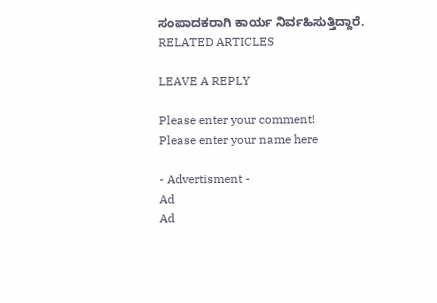ಸಂಪಾದಕರಾಗಿ ಕಾರ್ಯ ನಿರ್ವಹಿಸುತ್ತಿದ್ದಾರೆ.
RELATED ARTICLES

LEAVE A REPLY

Please enter your comment!
Please enter your name here

- Advertisment -
Ad
Ad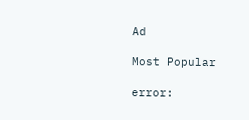Ad

Most Popular

error: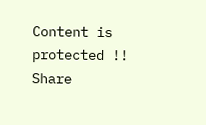Content is protected !!
Share